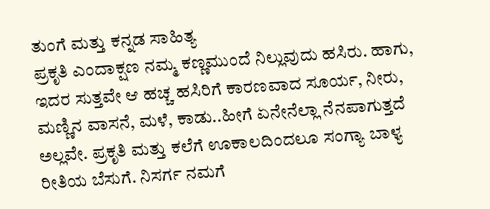ತುಂಗೆ ಮತ್ತು ಕನ್ನಡ ಸಾಹಿತ್ಯ
ಪ್ರಕೃತಿ ಎಂದಾಕ್ಷಣ ನಮ್ಮ ಕಣ್ಣಮುಂದೆ ನಿಲ್ಲುವುದು ಹಸಿರು. ಹಾಗು, ಇದರ ಸುತ್ತವೇ ಆ ಹಚ್ಚ ಹಸಿರಿಗೆ ಕಾರಣವಾದ ಸೂರ್ಯ, ನೀರು, ಮಣ್ಣಿನ ವಾಸನೆ, ಮಳೆ, ಕಾಡು..ಹೀಗೆ ಏನೇನೆಲ್ಲಾ ನೆನಪಾಗುತ್ತದೆ ಅಲ್ಲವೇ. ಪ್ರಕೃತಿ ಮತ್ತು ಕಲೆಗೆ ಊಕಾಲದಿಂದಲೂ ಸಂಗ್ಯಾ ಬಾಳ್ಯ ರೀತಿಯ ಬೆಸುಗೆ. ನಿಸರ್ಗ ನಮಗೆ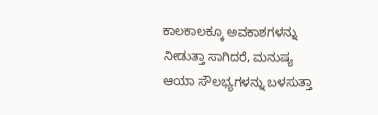ಕಾಲಕಾಲಕ್ಕೂ ಅವಕಾಶಗಳನ್ನು ನೀಡುತ್ತಾ ಸಾಗಿದರೆ, ಮನುಷ್ಯ ಆಯಾ ಸೌಲಭ್ಯಗಳನ್ನು ಬಳಸುತ್ತಾ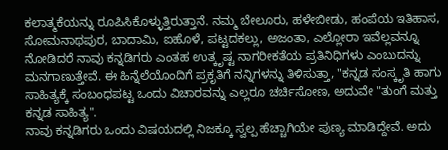ಕಲಾತ್ಮಕೆಯನ್ನು ರೂಪಿಸಿಕೊಳ್ಳುತ್ತಿರುತ್ತಾನೆ. ನಮ್ಮ ಬೇಲೂರು, ಹಳೇಬೀಡು, ಹಂಪೆಯ ಇತಿಹಾಸ, ಸೋಮನಾಥಪುರ, ಬಾದಾಮಿ, ಐಹೊಳೆ, ಪಟ್ಟದಕಲ್ಲು, ಅಜಂತಾ, ಎಲ್ಲೋರಾ ಇವೆಲ್ಲವನ್ನೂ ನೋಡಿದರೆ ನಾವು ಕನ್ನಡಿಗರು ಎಂತಹ ಉತ್ಕೃಷ್ಟ ನಾಗರೀಕತೆಯ ಪ್ರತಿನಿಧಿಗಳು ಎಂಬುದನ್ನು ಮನಗಾಣುತ್ತೇವೆ. ಈ ಹಿನ್ನೆಲೆಯೊಂದಿಗೆ ಪ್ರಕೃತಿಗೆ ನನ್ನಿಗಳನ್ನು ತಿಳಿಸುತ್ತಾ, "ಕನ್ನಡ ಸಂಸ್ಕೃತಿ ಹಾಗು ಸಾಹಿತ್ಯಕ್ಕೆ ಸಂಬಂಧಪಟ್ಟ ಒಂದು ವಿಚಾರವನ್ನು ಎಲ್ಲರೂ ಚರ್ಚಿಸೋಣ, ಅದುವೇ "ತುಂಗೆ ಮತ್ತು ಕನ್ನಡ ಸಾಹಿತ್ಯ".
ನಾವು ಕನ್ನಡಿಗರು ಒಂದು ವಿಷಯದಲ್ಲಿ ನಿಜಕ್ಕೂ ಸ್ವಲ್ಪ ಹೆಚ್ಚಾಗಿಯೇ ಪುಣ್ಯ ಮಾಡಿದ್ದೇವೆ. ಅದು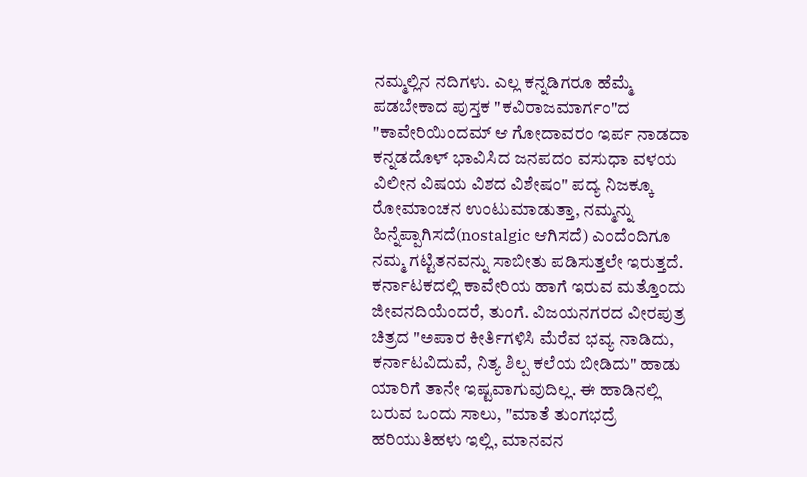ನಮ್ಮಲ್ಲಿನ ನದಿಗಳು. ಎಲ್ಲ ಕನ್ನಡಿಗರೂ ಹೆಮ್ಮೆ ಪಡಬೇಕಾದ ಪುಸ್ತಕ "ಕವಿರಾಜಮಾರ್ಗಂ"ದ "ಕಾವೇರಿಯಿಂದಮ್ ಆ ಗೋದಾವರಂ ಇರ್ಪ ನಾಡದಾ ಕನ್ನಡದೊಳ್ ಭಾವಿಸಿದ ಜನಪದಂ ವಸುಧಾ ವಳಯ ವಿಲೀನ ವಿಷಯ ವಿಶದ ವಿಶೇಷಂ" ಪದ್ಯ ನಿಜಕ್ಕೂ ರೋಮಾಂಚನ ಉಂಟುಮಾಡುತ್ತಾ, ನಮ್ಮನ್ನು ಹಿನ್ನೆಪ್ಪಾಗಿಸದೆ(nostalgic ಆಗಿಸದೆ) ಎಂದೆಂದಿಗೂ ನಮ್ಮ ಗಟ್ಟಿತನವನ್ನು ಸಾಬೀತು ಪಡಿಸುತ್ತಲೇ ಇರುತ್ತದೆ. ಕರ್ನಾಟಕದಲ್ಲಿ ಕಾವೇರಿಯ ಹಾಗೆ ಇರುವ ಮತ್ತೊಂದು ಜೀವನದಿಯೆಂದರೆ, ತುಂಗೆ. ವಿಜಯನಗರದ ವೀರಪುತ್ರ ಚಿತ್ರದ "ಅಪಾರ ಕೀರ್ತಿಗಳಿಸಿ ಮೆರೆವ ಭವ್ಯ ನಾಡಿದು, ಕರ್ನಾಟವಿದುವೆ, ನಿತ್ಯ ಶಿಲ್ಪ ಕಲೆಯ ಬೀಡಿದು" ಹಾಡು ಯಾರಿಗೆ ತಾನೇ ಇಷ್ಟವಾಗುವುದಿಲ್ಲ. ಈ ಹಾಡಿನಲ್ಲಿ ಬರುವ ಒಂದು ಸಾಲು, "ಮಾತೆ ತುಂಗಭದ್ರೆ ಹರಿಯುತಿಹಳು ಇಲ್ಲಿ, ಮಾನವನ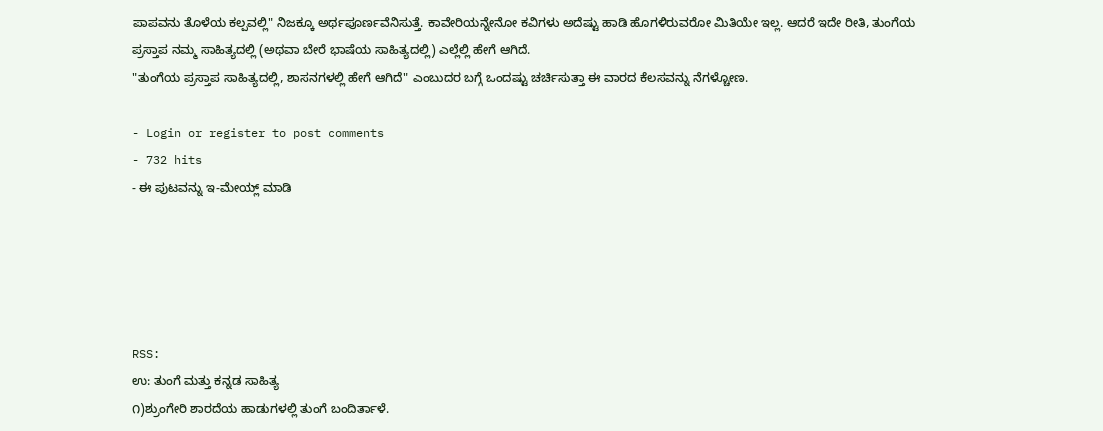ಪಾಪವನು ತೊಳೆಯ ಕಲ್ಪವಲ್ಲಿ" ನಿಜಕ್ಕೂ ಅರ್ಥಪೂರ್ಣವೆನಿಸುತ್ತೆ. ಕಾವೇರಿಯನ್ನೇನೋ ಕವಿಗಳು ಅದೆಷ್ಟು ಹಾಡಿ ಹೊಗಳಿರುವರೋ ಮಿತಿಯೇ ಇಲ್ಲ. ಆದರೆ ಇದೇ ರೀತಿ, ತುಂಗೆಯ ಪ್ರಸ್ತಾಪ ನಮ್ಮ ಸಾಹಿತ್ಯದಲ್ಲಿ (ಅಥವಾ ಬೇರೆ ಭಾಷೆಯ ಸಾಹಿತ್ಯದಲ್ಲಿ) ಎಲ್ಲೆಲ್ಲಿ ಹೇಗೆ ಆಗಿದೆ.
"ತುಂಗೆಯ ಪ್ರಸ್ತಾಪ ಸಾಹಿತ್ಯದಲ್ಲಿ, ಶಾಸನಗಳಲ್ಲಿ ಹೇಗೆ ಆಗಿದೆ" ಎಂಬುದರ ಬಗ್ಗೆ ಒಂದಷ್ಟು ಚರ್ಚಿಸುತ್ತಾ ಈ ವಾರದ ಕೆಲಸವನ್ನು ನೆಗಳ್ಚೋಣ.

- Login or register to post comments
- 732 hits
- ಈ ಪುಟವನ್ನು ಇ-ಮೇಯ್ಲ್ ಮಾಡಿ





RSS:
ಉ: ತುಂಗೆ ಮತ್ತು ಕನ್ನಡ ಸಾಹಿತ್ಯ
೧)ಶ್ರುಂಗೇರಿ ಶಾರದೆಯ ಹಾಡುಗಳಲ್ಲಿ ತುಂಗೆ ಬಂದಿರ್ತಾಳೆ.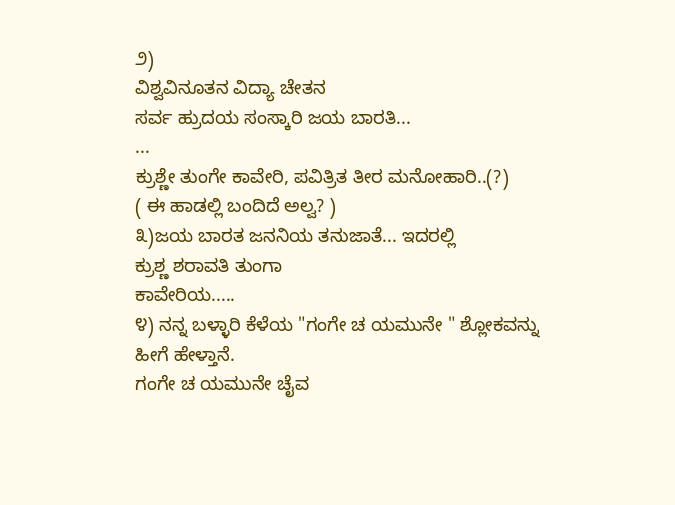೨)
ವಿಶ್ವವಿನೂತನ ವಿದ್ಯಾ ಚೇತನ
ಸರ್ವ ಹ್ರುದಯ ಸಂಸ್ಕಾರಿ ಜಯ ಬಾರತಿ...
...
ಕ್ರುಶ್ಣೇ ತುಂಗೇ ಕಾವೇರಿ, ಪವಿತ್ರಿತ ತೀರ ಮನೋಹಾರಿ..(?)
( ಈ ಹಾಡಲ್ಲಿ ಬಂದಿದೆ ಅಲ್ವ? )
೩)ಜಯ ಬಾರತ ಜನನಿಯ ತನುಜಾತೆ... ಇದರಲ್ಲಿ
ಕ್ರುಶ್ಣ ಶರಾವತಿ ತುಂಗಾ
ಕಾವೇರಿಯ.....
೪) ನನ್ನ ಬಳ್ಳಾರಿ ಕೆಳೆಯ "ಗಂಗೇ ಚ ಯಮುನೇ " ಶ್ಲೋಕವನ್ನು ಹೀಗೆ ಹೇಳ್ತಾನೆ.
ಗಂಗೇ ಚ ಯಮುನೇ ಚೈವ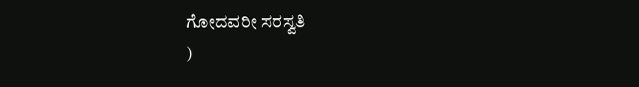ಗೋದವರೀ ಸರಸ್ವತಿ
)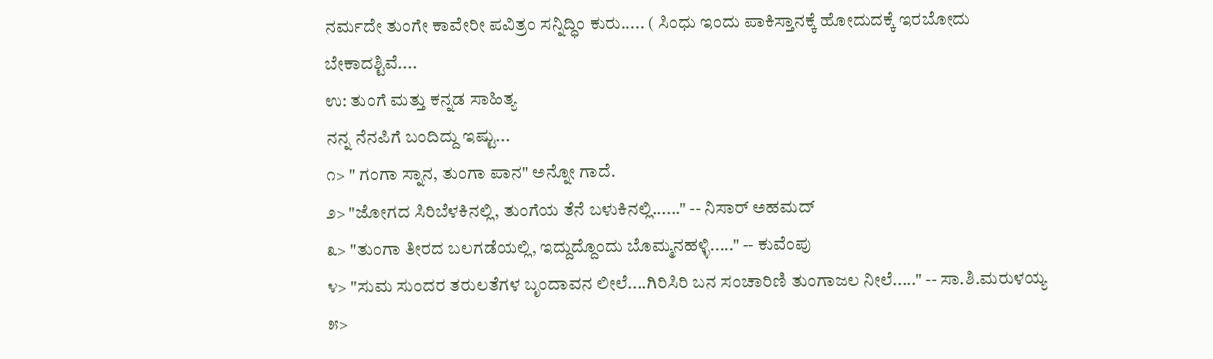ನರ್ಮದೇ ತುಂಗೇ ಕಾವೇರೀ ಪವಿತ್ರಂ ಸನ್ನಿದ್ಧಿಂ ಕುರು..... ( ಸಿಂಧು ಇಂದು ಪಾಕಿಸ್ತಾನಕ್ಕೆ ಹೋದುದಕ್ಕೆ ಇರಬೋದು
ಬೇಕಾದಶ್ಟಿವೆ....
ಉ: ತುಂಗೆ ಮತ್ತು ಕನ್ನಡ ಸಾಹಿತ್ಯ
ನನ್ನ ನೆನಪಿಗೆ ಬಂದಿದ್ದು ಇಷ್ಟು...
೧> " ಗಂಗಾ ಸ್ನಾನ, ತುಂಗಾ ಪಾನ" ಅನ್ನೋ ಗಾದೆ.
೨> "ಜೋಗದ ಸಿರಿಬೆಳಕಿನಲ್ಲಿ, ತುಂಗೆಯ ತೆನೆ ಬಳುಕಿನಲ್ಲಿ......" -- ನಿಸಾರ್ ಅಹಮದ್
೩> "ತುಂಗಾ ತೀರದ ಬಲಗಡೆಯಲ್ಲಿ, ಇದ್ದುದ್ದೊಂದು ಬೊಮ್ಮನಹಳ್ಳಿ....." -- ಕುವೆಂಪು
೪> "ಸುಮ ಸುಂದರ ತರುಲತೆಗಳ ಬೃಂದಾವನ ಲೀಲೆ....ಗಿರಿಸಿರಿ ಬನ ಸಂಚಾರಿಣಿ ತುಂಗಾಜಲ ನೀಲೆ....." -- ಸಾ.ಶಿ.ಮರುಳಯ್ಯ
೫>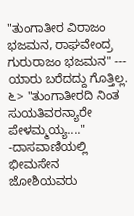"ತುಂಗಾತೀರ ವಿರಾಜಂ ಭಜಮನ, ರಾಘವೇಂದ್ರ ಗುರುರಾಜಂ ಭಜಮನ" --- ಯಾರು ಬರೆದದ್ದು ಗೊತ್ತಿಲ್ಲ.
೬> "ತುಂಗಾತೀರದಿ ನಿಂತ ಸುಯತಿವರನ್ಯಾರೇ ಪೇಳಮ್ಮಯ್ಯ...." -ದಾಸವಾಣಿಯಲ್ಲಿ ಭೀಮಸೇನ ಜೋಶಿಯವರು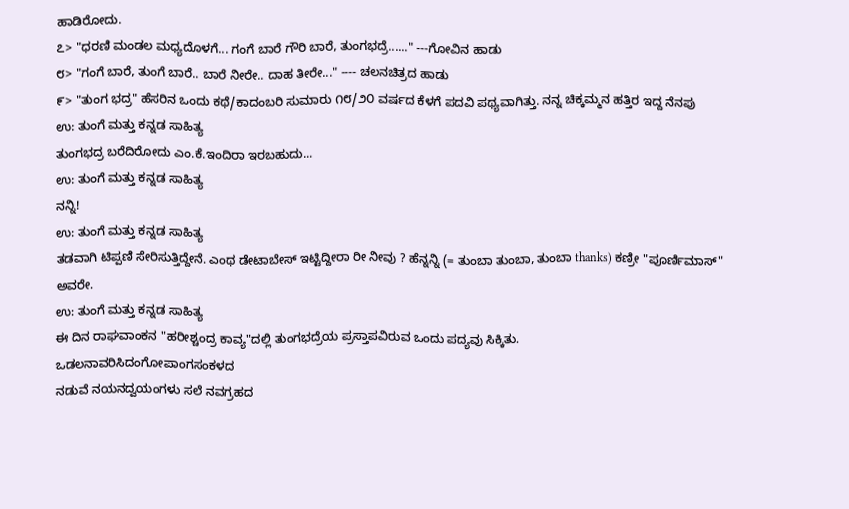ಹಾಡಿರೋದು.
೭> "ಧರಣಿ ಮಂಡಲ ಮಧ್ಯದೊಳಗೆ... ಗಂಗೆ ಬಾರೆ ಗೌರಿ ಬಾರೆ, ತುಂಗಭದ್ರೆ......" ---ಗೋವಿನ ಹಾಡು
೮> "ಗಂಗೆ ಬಾರೆ, ತುಂಗೆ ಬಾರೆ.. ಬಾರೆ ನೀರೇ.. ದಾಹ ತೀರೇ..." ---- ಚಲನಚಿತ್ರದ ಹಾಡು
೯> "ತುಂಗ ಭದ್ರ" ಹೆಸರಿನ ಒಂದು ಕಥೆ/ಕಾದಂಬರಿ ಸುಮಾರು ೧೮/೨೦ ವರ್ಷದ ಕೆಳಗೆ ಪದವಿ ಪಥ್ಯವಾಗಿತ್ತು. ನನ್ನ ಚಿಕ್ಕಮ್ಮನ ಹತ್ತಿರ ಇದ್ದ ನೆನಪು
ಉ: ತುಂಗೆ ಮತ್ತು ಕನ್ನಡ ಸಾಹಿತ್ಯ
ತುಂಗಭದ್ರ ಬರೆದಿರೋದು ಎಂ.ಕೆ.ಇಂದಿರಾ ಇರಬಹುದು...
ಉ: ತುಂಗೆ ಮತ್ತು ಕನ್ನಡ ಸಾಹಿತ್ಯ
ನನ್ನಿ!
ಉ: ತುಂಗೆ ಮತ್ತು ಕನ್ನಡ ಸಾಹಿತ್ಯ
ತಡವಾಗಿ ಟಿಪ್ಪಣಿ ಸೇರಿಸುತ್ತಿದ್ದೇನೆ. ಎಂಥ ಡೇಟಾಬೇಸ್ ಇಟ್ಟಿದ್ದೀರಾ ರೀ ನೀವು ? ಹೆನ್ನನ್ನಿ (= ತುಂಬಾ ತುಂಬಾ, ತುಂಬಾ thanks) ಕಣ್ರೀ "ಪೂರ್ಣಿಮಾಸ್" ಅವರೇ.
ಉ: ತುಂಗೆ ಮತ್ತು ಕನ್ನಡ ಸಾಹಿತ್ಯ
ಈ ದಿನ ರಾಘವಾಂಕನ "ಹರೀಶ್ಚಂದ್ರ ಕಾವ್ಯ"ದಲ್ಲಿ ತುಂಗಭದ್ರೆಯ ಪ್ರಸ್ತಾಪವಿರುವ ಒಂದು ಪದ್ಯವು ಸಿಕ್ಕಿತು.
ಒಡಲನಾವರಿಸಿದಂಗೋಪಾಂಗಸಂಕಳದ
ನಡುವೆ ನಯನದ್ವಯಂಗಳು ಸಲೆ ನವಗ್ರಹದ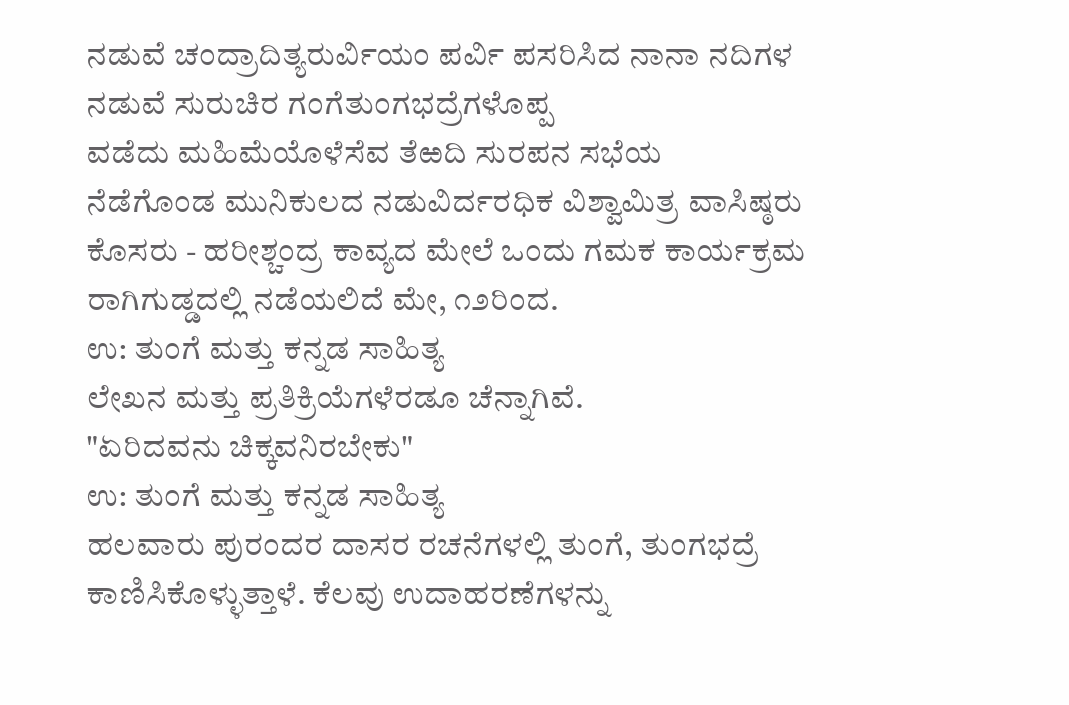ನಡುವೆ ಚಂದ್ರಾದಿತ್ಯರುರ್ವಿಯಂ ಪರ್ವಿ ಪಸರಿಸಿದ ನಾನಾ ನದಿಗಳ
ನಡುವೆ ಸುರುಚಿರ ಗಂಗೆತುಂಗಭದ್ರೆಗಳೊಪ್ಪ
ವಡೆದು ಮಹಿಮೆಯೊಳೆಸೆವ ತೆಱದಿ ಸುರಪನ ಸಭೆಯ
ನೆಡೆಗೊಂಡ ಮುನಿಕುಲದ ನಡುವಿರ್ದರಧಿಕ ವಿಶ್ವಾಮಿತ್ರ ವಾಸಿಷ್ಠರು
ಕೊಸರು - ಹರೀಶ್ಚಂದ್ರ ಕಾವ್ಯದ ಮೇಲೆ ಒಂದು ಗಮಕ ಕಾರ್ಯಕ್ರಮ ರಾಗಿಗುಡ್ಡದಲ್ಲಿ ನಡೆಯಲಿದೆ ಮೇ, ೧೨ರಿಂದ.
ಉ: ತುಂಗೆ ಮತ್ತು ಕನ್ನಡ ಸಾಹಿತ್ಯ
ಲೇಖನ ಮತ್ತು ಪ್ರತಿಕ್ರಿಯೆಗಳೆರಡೂ ಚೆನ್ನಾಗಿವೆ.
"ಏರಿದವನು ಚಿಕ್ಕವನಿರಬೇಕು"
ಉ: ತುಂಗೆ ಮತ್ತು ಕನ್ನಡ ಸಾಹಿತ್ಯ
ಹಲವಾರು ಪುರಂದರ ದಾಸರ ರಚನೆಗಳಲ್ಲಿ ತುಂಗೆ, ತುಂಗಭದ್ರೆ ಕಾಣಿಸಿಕೊಳ್ಳುತ್ತಾಳೆ. ಕೆಲವು ಉದಾಹರಣೆಗಳನ್ನು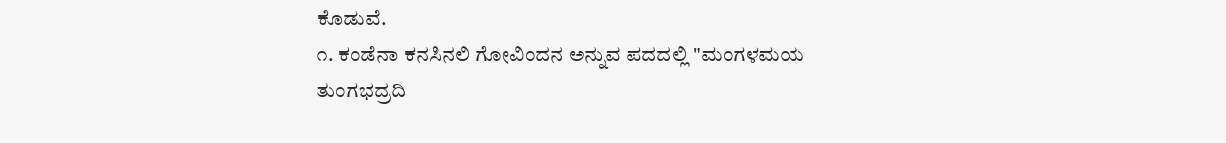ಕೊಡುವೆ.
೧. ಕಂಡೆನಾ ಕನಸಿನಲಿ ಗೋವಿಂದನ ಅನ್ನುವ ಪದದಲ್ಲಿ "ಮಂಗಳಮಯ ತುಂಗಭದ್ರದಿ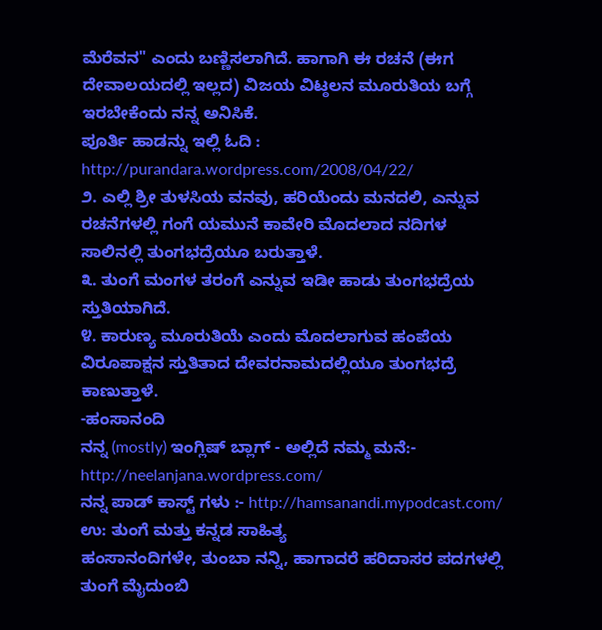ಮೆರೆವನ" ಎಂದು ಬಣ್ಣಿಸಲಾಗಿದೆ. ಹಾಗಾಗಿ ಈ ರಚನೆ (ಈಗ ದೇವಾಲಯದಲ್ಲಿ ಇಲ್ಲದ) ವಿಜಯ ವಿಟ್ಠಲನ ಮೂರುತಿಯ ಬಗ್ಗೆ ಇರಬೇಕೆಂದು ನನ್ನ ಅನಿಸಿಕೆ.
ಪೂರ್ತಿ ಹಾಡನ್ನು ಇಲ್ಲಿ ಓದಿ : http://purandara.wordpress.com/2008/04/22/
೨. ಎಲ್ಲಿ ಶ್ರೀ ತುಳಸಿಯ ವನವು, ಹರಿಯೆಂದು ಮನದಲಿ, ಎನ್ನುವ ರಚನೆಗಳಲ್ಲಿ ಗಂಗೆ ಯಮುನೆ ಕಾವೇರಿ ಮೊದಲಾದ ನದಿಗಳ ಸಾಲಿನಲ್ಲಿ ತುಂಗಭದ್ರೆಯೂ ಬರುತ್ತಾಳೆ.
೩. ತುಂಗೆ ಮಂಗಳ ತರಂಗೆ ಎನ್ನುವ ಇಡೀ ಹಾಡು ತುಂಗಭದ್ರೆಯ ಸ್ತುತಿಯಾಗಿದೆ.
೪. ಕಾರುಣ್ಯ ಮೂರುತಿಯೆ ಎಂದು ಮೊದಲಾಗುವ ಹಂಪೆಯ ವಿರೂಪಾಕ್ಷನ ಸ್ತುತಿತಾದ ದೇವರನಾಮದಲ್ಲಿಯೂ ತುಂಗಭದ್ರೆ ಕಾಣುತ್ತಾಳೆ.
-ಹಂಸಾನಂದಿ
ನನ್ನ (mostly) ಇಂಗ್ಲಿಷ್ ಬ್ಲಾಗ್ - ಅಲ್ಲಿದೆ ನಮ್ಮ ಮನೆ:- http://neelanjana.wordpress.com/
ನನ್ನ ಪಾಡ್ ಕಾಸ್ಟ್ ಗಳು :- http://hamsanandi.mypodcast.com/
ಉ: ತುಂಗೆ ಮತ್ತು ಕನ್ನಡ ಸಾಹಿತ್ಯ
ಹಂಸಾನಂದಿಗಳೇ, ತುಂಬಾ ನನ್ನಿ, ಹಾಗಾದರೆ ಹರಿದಾಸರ ಪದಗಳಲ್ಲಿ ತುಂಗೆ ಮೈದುಂಬಿ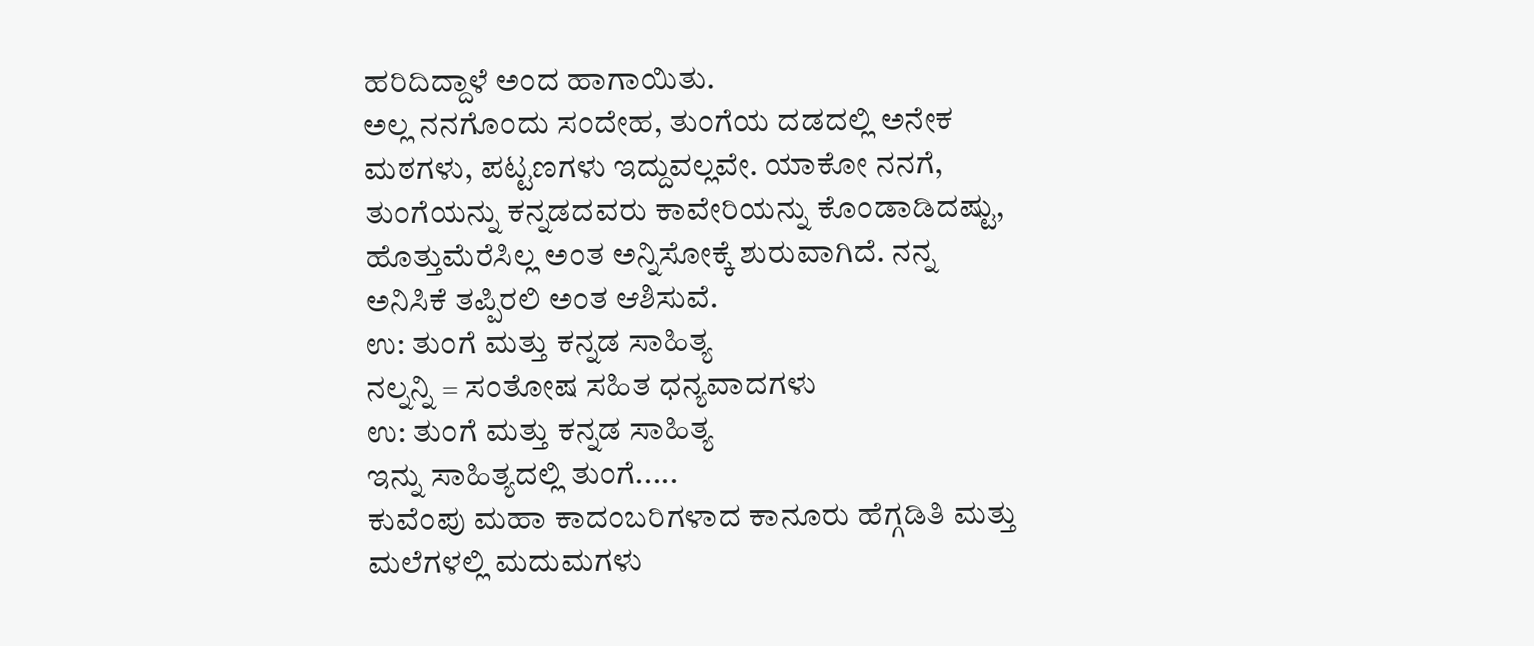ಹರಿದಿದ್ದಾಳೆ ಅಂದ ಹಾಗಾಯಿತು.
ಅಲ್ಲ ನನಗೊಂದು ಸಂದೇಹ, ತುಂಗೆಯ ದಡದಲ್ಲಿ ಅನೇಕ ಮಠಗಳು, ಪಟ್ಟಣಗಳು ಇದ್ದುವಲ್ಲವೇ. ಯಾಕೋ ನನಗೆ, ತುಂಗೆಯನ್ನು ಕನ್ನಡದವರು ಕಾವೇರಿಯನ್ನು ಕೊಂಡಾಡಿದಷ್ಟು, ಹೊತ್ತುಮೆರೆಸಿಲ್ಲ ಅಂತ ಅನ್ನಿಸೋಕ್ಕೆ ಶುರುವಾಗಿದೆ. ನನ್ನ ಅನಿಸಿಕೆ ತಪ್ಪಿರಲಿ ಅಂತ ಆಶಿಸುವೆ.
ಉ: ತುಂಗೆ ಮತ್ತು ಕನ್ನಡ ಸಾಹಿತ್ಯ
ನಲ್ನನ್ನಿ = ಸಂತೋಷ ಸಹಿತ ಧನ್ಯವಾದಗಳು
ಉ: ತುಂಗೆ ಮತ್ತು ಕನ್ನಡ ಸಾಹಿತ್ಯ
ಇನ್ನು ಸಾಹಿತ್ಯದಲ್ಲಿ ತುಂಗೆ.....
ಕುವೆಂಪು ಮಹಾ ಕಾದಂಬರಿಗಳಾದ ಕಾನೂರು ಹೆಗ್ಗಡಿತಿ ಮತ್ತು ಮಲೆಗಳಲ್ಲಿ ಮದುಮಗಳು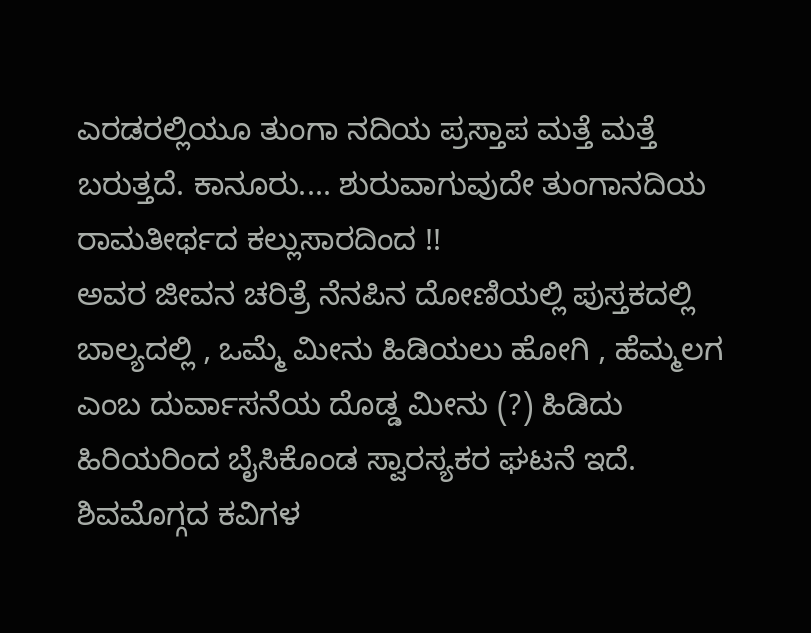ಎರಡರಲ್ಲಿಯೂ ತುಂಗಾ ನದಿಯ ಪ್ರಸ್ತಾಪ ಮತ್ತೆ ಮತ್ತೆ ಬರುತ್ತದೆ. ಕಾನೂರು.... ಶುರುವಾಗುವುದೇ ತುಂಗಾನದಿಯ ರಾಮತೀರ್ಥದ ಕಲ್ಲುಸಾರದಿಂದ !!
ಅವರ ಜೀವನ ಚರಿತ್ರೆ ನೆನಪಿನ ದೋಣಿಯಲ್ಲಿ ಪುಸ್ತಕದಲ್ಲಿ ಬಾಲ್ಯದಲ್ಲಿ , ಒಮ್ಮೆ ಮೀನು ಹಿಡಿಯಲು ಹೋಗಿ , ಹೆಮ್ಮಲಗ ಎಂಬ ದುರ್ವಾಸನೆಯ ದೊಡ್ಡ ಮೀನು (?) ಹಿಡಿದು ಹಿರಿಯರಿಂದ ಬೈಸಿಕೊಂಡ ಸ್ವಾರಸ್ಯಕರ ಘಟನೆ ಇದೆ.
ಶಿವಮೊಗ್ಗದ ಕವಿಗಳ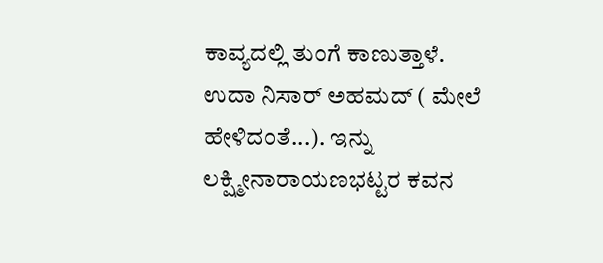ಕಾವ್ಯದಲ್ಲಿ ತುಂಗೆ ಕಾಣುತ್ತಾಳೆ. ಉದಾ ನಿಸಾರ್ ಅಹಮದ್ ( ಮೇಲೆ ಹೇಳಿದಂತೆ...). ಇನ್ನು ಲಕ್ಷ್ಮೀನಾರಾಯಣಭಟ್ಟರ ಕವನ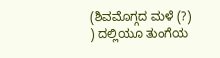(ಶಿವಮೊಗ್ಗದ ಮಳೆ (?) ) ದಲ್ಲಿಯೂ ತುಂಗೆಯ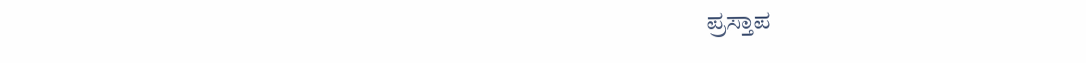ಪ್ರಸ್ತಾಪ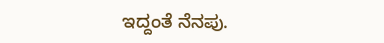ಇದ್ದಂತೆ ನೆನಪು.